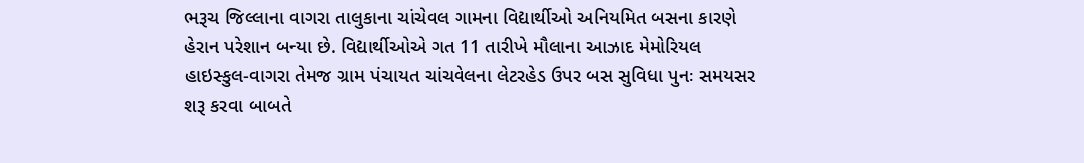ભરૂચ જિલ્લાના વાગરા તાલુકાના ચાંચેવલ ગામના વિદ્યાર્થીઓ અનિયમિત બસના કારણે હેરાન પરેશાન બન્યા છે. વિદ્યાર્થીઓએ ગત 11 તારીખે મૌલાના આઝાદ મેમોરિયલ હાઇસ્કુલ-વાગરા તેમજ ગ્રામ પંચાયત ચાંચવેલના લેટરહેડ ઉપર બસ સુવિધા પુનઃ સમયસર શરૂ કરવા બાબતે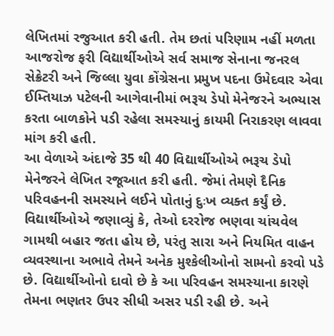લેખિતમાં રજુઆત કરી હતી. તેમ છતાં પરિણામ નહીં મળતા આજરોજ ફરી વિદ્યાર્થીઓએ સર્વ સમાજ સેનાના જનરલ સેક્રેટરી અને જિલ્લા યુવા કોંગ્રેસના પ્રમુખ પદના ઉમેદવાર એવા ઈમ્તિયાઝ પટેલની આગેવાનીમાં ભરૂચ ડેપો મેનેજરને અભ્યાસ કરતા બાળકોને પડી રહેલા સમસ્યાનું કાયમી નિરાકરણ લાવવા માંગ કરી હતી.
આ વેળાએ અંદાજે 35 થી 40 વિદ્યાર્થીઓએ ભરૂચ ડેપો મેનેજરને લેખિત રજૂઆત કરી હતી. જેમાં તેમણે દૈનિક પરિવહનની સમસ્યાને લઈને પોતાનું દુઃખ વ્યક્ત કર્યું છે. વિદ્યાર્થીઓએ જણાવ્યું કે, તેઓ દરરોજ ભણવા ચાંચવેલ ગામથી બહાર જતા હોય છે, પરંતુ સારા અને નિયમિત વાહન વ્યવસ્થાના અભાવે તેમને અનેક મુશ્કેલીઓનો સામનો કરવો પડે છે. વિદ્યાર્થીઓનો દાવો છે કે આ પરિવહન સમસ્યાના કારણે તેમના ભણતર ઉપર સીધી અસર પડી રહી છે. અને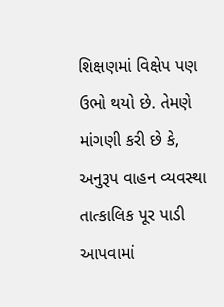શિક્ષણમાં વિક્ષેપ પણ ઉભો થયો છે. તેમણે માંગણી કરી છે કે, અનુરૂપ વાહન વ્યવસ્થા તાત્કાલિક પૂર પાડી આપવામાં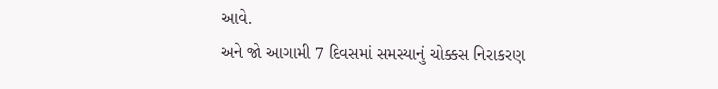આવે.
અને જો આગામી 7 દિવસમાં સમસ્યાનું ચોક્કસ નિરાકરણ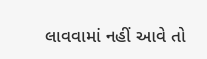લાવવામાં નહીં આવે તો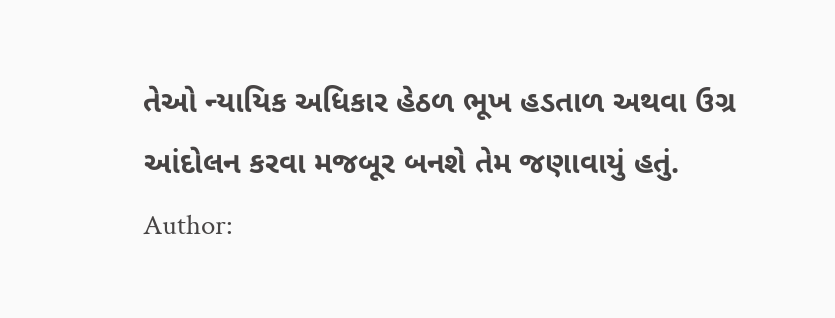તેઓ ન્યાયિક અધિકાર હેઠળ ભૂખ હડતાળ અથવા ઉગ્ર આંદોલન કરવા મજબૂર બનશે તેમ જણાવાયું હતું.
Author: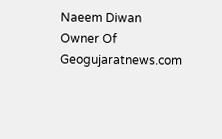Naeem Diwan
Owner Of Geogujaratnews.com